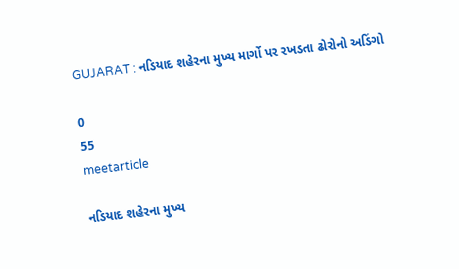GUJARAT : નડિયાદ શહેરના મુખ્ય માર્ગો પર રખડતા ઢોરોનો અડિંગો

0
55
meetarticle

નડિયાદ શહેરના મુખ્ય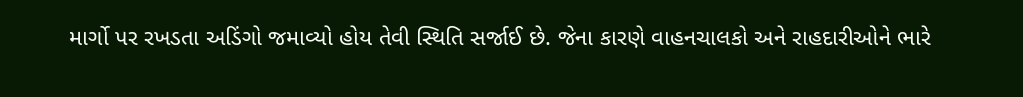માર્ગો પર રખડતા અડિંગો જમાવ્યો હોય તેવી સ્થિતિ સર્જાઈ છે. જેના કારણે વાહનચાલકો અને રાહદારીઓને ભારે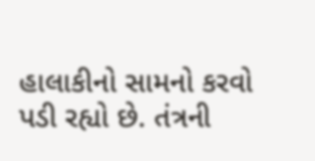હાલાકીનો સામનો કરવો પડી રહ્યો છે. તંત્રની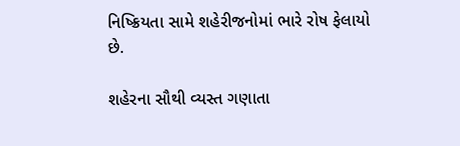નિષ્ક્રિયતા સામે શહેરીજનોમાં ભારે રોષ ફેલાયો છે.

શહેરના સૌથી વ્યસ્ત ગણાતા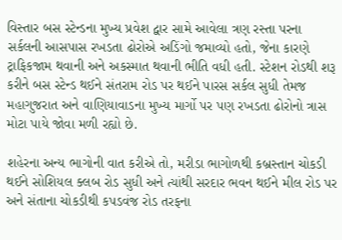વિસ્તાર બસ સ્ટેન્ડના મુખ્ય પ્રવેશ દ્વાર સામે આવેલા ત્રણ રસ્તા પરના સર્કલની આસપાસ રખડતા ઢોરોએ અડિંગો જમાવ્યો હતો, જેના કારણે ટ્રાફિકજામ થવાની અને અકસ્માત થવાની ભીતિ વધી હતી. સ્ટેશન રોડથી શરૂ કરીને બસ સ્ટેન્ડ થઈને સંતરામ રોડ પર થઈને પારસ સર્કલ સુધી તેમજ મહાગુજરાત અને વાણિયાવાડના મુખ્ય માર્ગો પર પણ રખડતા ઢોરોનો ત્રાસ મોટા પાયે જોવા મળી રહ્યો છે.

શહેરના અન્ય ભાગોની વાત કરીએ તો, મરીડા ભાગોળથી કબ્રસ્તાન ચોકડી થઈને સોશિયલ ક્લબ રોડ સુધી અને ત્યાંથી સરદાર ભવન થઈને મીલ રોડ પર અને સંતાના ચોકડીથી કપડવંજ રોડ તરફના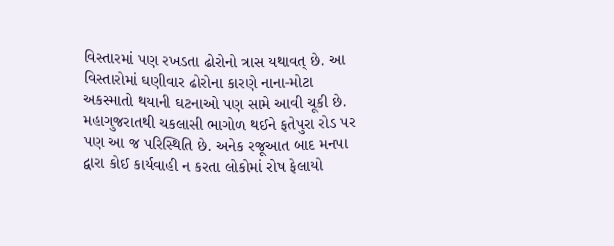વિસ્તારમાં પણ રખડતા ઢોરોનો ત્રાસ યથાવત્ છે. આ વિસ્તારોમાં ઘણીવાર ઢોરોના કારણે નાના-મોટા અકસ્માતો થયાની ઘટનાઓ પણ સામે આવી ચૂકી છે. મહાગુજરાતથી ચકલાસી ભાગોળ થઈને ફતેપુરા રોડ પર પણ આ જ પરિસ્થિતિ છે. અનેક રજૂઆત બાદ મનપા દ્વારા કોઈ કાર્યવાહી ન કરતા લોકોમાં રોષ ફેલાયો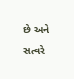છે અને સત્વરે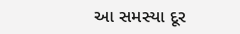આ સમસ્યા દૂર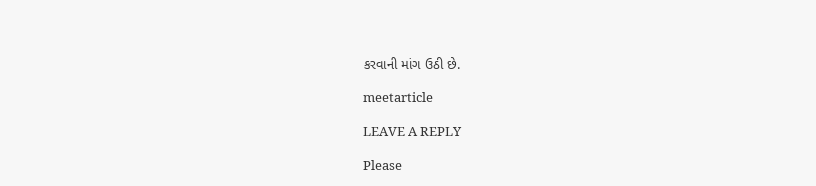કરવાની માંગ ઉઠી છે.

meetarticle

LEAVE A REPLY

Please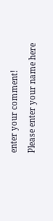enter your comment!
Please enter your name here